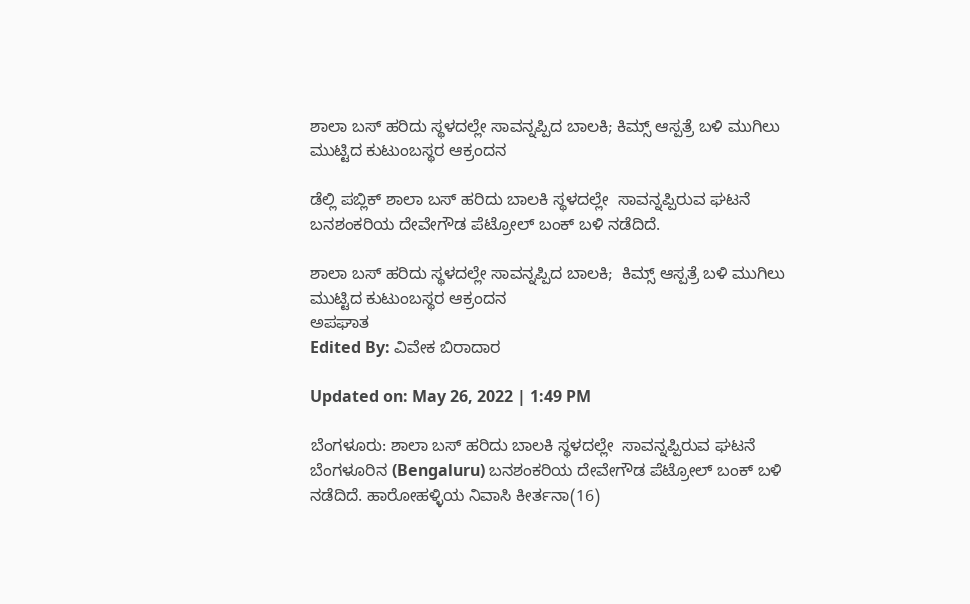ಶಾಲಾ ಬಸ್ ಹರಿದು ಸ್ಥಳದಲ್ಲೇ ಸಾವನ್ನಪ್ಪಿದ ಬಾಲಕಿ; ಕಿಮ್ಸ್ ಆಸ್ಪತ್ರೆ ಬಳಿ ಮುಗಿಲು ಮುಟ್ಟಿದ ಕುಟುಂಬಸ್ಥರ ಆಕ್ರಂದನ

ಡೆಲ್ಲಿ ಪಬ್ಲಿಕ್ ಶಾಲಾ ಬಸ್ ಹರಿದು ಬಾಲಕಿ ಸ್ಥಳದಲ್ಲೇ  ಸಾವನ್ನಪ್ಪಿರುವ ಘಟನೆ ಬನಶಂಕರಿಯ ದೇವೇಗೌಡ ಪೆಟ್ರೋಲ್ ಬಂಕ್ ಬಳಿ ನಡೆದಿದೆ.

ಶಾಲಾ ಬಸ್ ಹರಿದು ಸ್ಥಳದಲ್ಲೇ ಸಾವನ್ನಪ್ಪಿದ ಬಾಲಕಿ;  ಕಿಮ್ಸ್ ಆಸ್ಪತ್ರೆ ಬಳಿ ಮುಗಿಲು ಮುಟ್ಟಿದ ಕುಟುಂಬಸ್ಥರ ಆಕ್ರಂದನ
ಅಪಘಾತ
Edited By: ವಿವೇಕ ಬಿರಾದಾರ

Updated on: May 26, 2022 | 1:49 PM

ಬೆಂಗಳೂರು: ಶಾಲಾ ಬಸ್ ಹರಿದು ಬಾಲಕಿ ಸ್ಥಳದಲ್ಲೇ  ಸಾವನ್ನಪ್ಪಿರುವ ಘಟನೆ ಬೆಂಗಳೂರಿನ (Bengaluru) ಬನಶಂಕರಿಯ ದೇವೇಗೌಡ ಪೆಟ್ರೋಲ್ ಬಂಕ್ ಬಳಿ ನಡೆದಿದೆ. ಹಾರೋಹಳ್ಳಿಯ ನಿವಾಸಿ ಕೀರ್ತನಾ(16)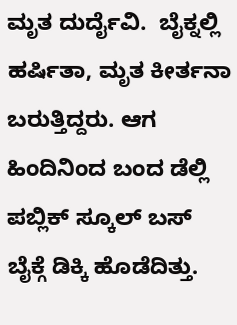ಮೃತ ದುರ್ದೈವಿ.  ಬೈಕ್ನಲ್ಲಿ ಹರ್ಷಿತಾ, ಮೃತ ಕೀರ್ತನಾ ಬರುತ್ತಿದ್ದರು. ಆಗ ಹಿಂದಿನಿಂದ ಬಂದ ಡೆಲ್ಲಿ ಪಬ್ಲಿಕ್ ಸ್ಕೂಲ್ ಬಸ್  ಬೈಕ್ಗೆ ಡಿಕ್ಕಿ ಹೊಡೆದಿತ್ತು.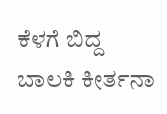ಕೆಳಗೆ ಬಿದ್ದ ಬಾಲಕಿ ಕೀರ್ತನಾ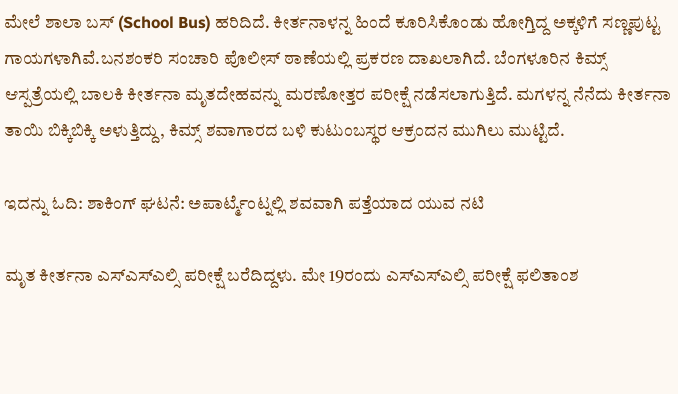ಮೇಲೆ ಶಾಲಾ ಬಸ್ (School Bus) ಹರಿದಿದೆ. ಕೀರ್ತನಾಳನ್ನ ಹಿಂದೆ ಕೂರಿಸಿಕೊಂಡು ಹೋಗ್ತಿದ್ದ ಅಕ್ಕಳಿಗೆ ಸಣ್ಣಪುಟ್ಟ ಗಾಯಗಳಾಗಿವೆ.ಬನಶಂಕರಿ ಸಂಚಾರಿ ಪೊಲೀಸ್ ಠಾಣೆಯಲ್ಲಿ ಪ್ರಕರಣ ದಾಖಲಾಗಿದೆ. ಬೆಂಗಳೂರಿನ ಕಿಮ್ಸ್ ಆಸ್ಪತ್ರೆಯಲ್ಲಿ ಬಾಲಕಿ ಕೀರ್ತನಾ ಮೃತದೇಹವನ್ನು ಮರಣೋತ್ತರ ಪರೀಕ್ಷೆ ನಡೆಸಲಾಗುತ್ತಿದೆ. ಮಗಳನ್ನ ನೆನೆದು ಕೀರ್ತನಾ ತಾಯಿ ಬಿಕ್ಕಿಬಿಕ್ಕಿ ಅಳುತ್ತಿದ್ದು, ಕಿಮ್ಸ್ ಶವಾಗಾರದ ಬಳಿ ಕುಟುಂಬಸ್ಥರ ಆಕ್ರಂದನ ಮುಗಿಲು ಮುಟ್ಟಿದೆ.

ಇದನ್ನು ಓದಿ: ಶಾಕಿಂಗ್ ಘಟನೆ: ಅಪಾರ್ಟ್ಮೆಂಟ್ನಲ್ಲಿ ಶವವಾಗಿ ಪತ್ತೆಯಾದ ಯುವ ನಟಿ

ಮೃತ ಕೀರ್ತನಾ ಎಸ್ಎಸ್ಎಲ್ಸಿ ಪರೀಕ್ಷೆ ಬರೆದಿದ್ದಳು. ಮೇ 19ರಂದು ಎಸ್ಎಸ್ಎಲ್ಸಿ ಪರೀಕ್ಷೆ ಫಲಿತಾಂಶ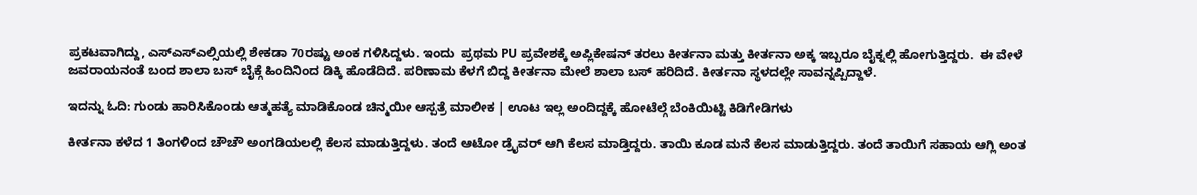ಪ್ರಕಟವಾಗಿದ್ದು, ಎಸ್ಎಸ್ಎಲ್ಸಿಯಲ್ಲಿ ಶೇಕಡಾ 70ರಷ್ಟು ಅಂಕ ಗಳಿಸಿದ್ದಳು. ಇಂದು  ಪ್ರಥಮ PU ಪ್ರವೇಶಕ್ಕೆ ಅಪ್ಲಿಕೇಷನ್ ತರಲು ಕೀರ್ತನಾ ಮತ್ತು ಕೀರ್ತನಾ ಅಕ್ಕ ಇಬ್ಬರೂ ಬೈಕ್ನಲ್ಲಿ ಹೋಗುತ್ತಿದ್ದರು.  ಈ ವೇಳೆ ಜವರಾಯನಂತೆ ಬಂದ ಶಾಲಾ ಬಸ್ ಬೈಕ್ಗೆ ಹಿಂದಿನಿಂದ ಡಿಕ್ಕಿ ಹೊಡೆದಿದೆ. ಪರಿಣಾಮ ಕೆಳಗೆ ಬಿದ್ದ ಕೀರ್ತನಾ ಮೇಲೆ ಶಾಲಾ ಬಸ್ ಹರಿದಿದೆ. ಕೀರ್ತನಾ ಸ್ಥಳದಲ್ಲೇ ಸಾವನ್ನಪ್ಪಿದ್ದಾಳೆ.

ಇದನ್ನು ಓದಿ: ಗುಂಡು ಹಾರಿಸಿಕೊಂಡು ಆತ್ಮಹತ್ಯೆ ಮಾಡಿಕೊಂಡ ಚಿನ್ಮಯೀ ಆಸ್ಪತ್ರೆ ಮಾಲೀಕ | ಊಟ ಇಲ್ಲ ಅಂದಿದ್ದಕ್ಕೆ ಹೋಟೆಲ್ಗೆ ಬೆಂಕಿಯಿಟ್ಟಿ ಕಿಡಿಗೇಡಿಗಳು

ಕೀರ್ತನಾ ಕಳೆದ 1 ತಿಂಗಳಿಂದ ಚೌಚೌ ಅಂಗಡಿಯಲಲ್ಲಿ ಕೆಲಸ ಮಾಡುತ್ತಿದ್ದಳು. ತಂದೆ ಆಟೋ ಡ್ರೈವರ್ ಆಗಿ ಕೆಲಸ ಮಾಡ್ತಿದ್ದರು. ತಾಯಿ ಕೂಡ ಮನೆ ಕೆಲಸ ಮಾಡುತ್ತಿದ್ದರು. ತಂದೆ ತಾಯಿಗೆ ಸಹಾಯ ಆಗ್ಲಿ ಅಂತ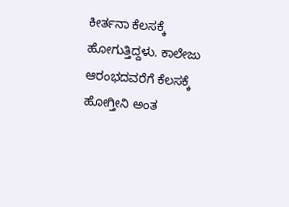ಕೀರ್ತನಾ ಕೆಲಸಕ್ಕೆ ಹೋಗುತ್ತಿದ್ದಳು. ಕಾಲೇಜು ಆರಂಭದವರೆಗೆ ಕೆಲಸಕ್ಕೆ ಹೋಗ್ತೀನಿ ಅಂತ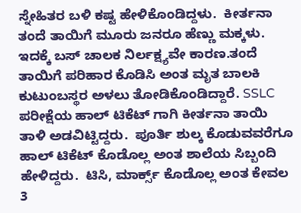ಸ್ನೇಹಿತರ ಬಳಿ ಕಷ್ಟ ಹೇಳಿಕೊಂಡಿದ್ದಳು.  ಕೀರ್ತನಾ ತಂದೆ ತಾಯಿಗೆ ಮೂರು ಜನರೂ ಹೆಣ್ಣು ಮಕ್ಕಳು. ಇದಕ್ಕೆ ಬಸ್ ಚಾಲಕ ನಿರ್ಲಕ್ಷ್ಯವೇ ಕಾರಣ.ತಂದೆ ತಾಯಿಗೆ ಪರಿಹಾರ ಕೊಡಿಸಿ ಅಂತ ಮೃತ ಬಾಲಕಿ ಕುಟುಂಬಸ್ಥರ ಅಳಲು ತೋಡಿಕೊಂಡಿದ್ದಾರೆ. SSLC ಪರೀಕ್ಷೆಯ ಹಾಲ್ ಟಿಕೆಟ್ ಗಾಗಿ ಕೀರ್ತನಾ ತಾಯಿ  ತಾಳಿ ಅಡವಿಟ್ಟಿದ್ದರು.  ಪೂರ್ತಿ ಶುಲ್ಕ ಕೊಡುವವರೆಗೂ ಹಾಲ್ ಟಿಕೆಟ್ ಕೊಡೊಲ್ಲ ಅಂತ ಶಾಲೆಯ ಸಿಬ್ಬಂದಿ ಹೇಳಿದ್ದರು.  ಟಿಸಿ, ಮಾರ್ಕ್ಸ್ ಕೊಡೊಲ್ಲ ಅಂತ ಕೇವಲ 3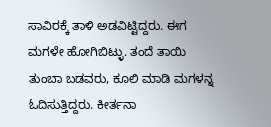ಸಾವಿರಕ್ಕೆ ತಾಳಿ ಅಡವಿಟ್ಟಿದ್ದರು. ಈಗ ಮಗಳೇ ಹೋಗಿಬಿಟ್ಳು. ತಂದೆ ತಾಯಿ ತುಂಬಾ ಬಡವರು, ಕೂಲಿ ಮಾಡಿ ಮಗಳನ್ನ ಓದಿಸುತ್ತಿದ್ದರು. ಕೀರ್ತನಾ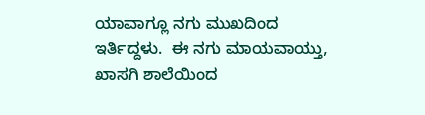ಯಾವಾಗ್ಲೂ ನಗು ಮುಖದಿಂದ ಇರ್ತಿದ್ದಳು.  ಈ ನಗು ಮಾಯವಾಯ್ತು, ಖಾಸಗಿ ಶಾಲೆಯಿಂದ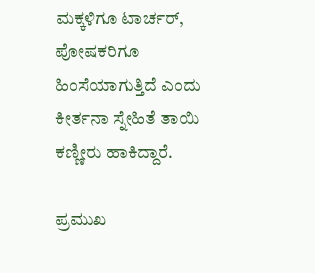ಮಕ್ಕಳಿಗೂ ಟಾರ್ಚರ್, ಪೋಷಕರಿಗೂ ಹಿಂಸೆಯಾಗುತ್ತಿದೆ ಎಂದು  ಕೀರ್ತನಾ ಸ್ನೇಹಿತೆ ತಾಯಿ ಕಣ್ಣೀರು ಹಾಕಿದ್ದಾರೆ.

ಪ್ರಮುಖ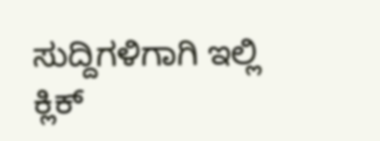ಸುದ್ದಿಗಳಿಗಾಗಿ ಇಲ್ಲಿ ಕ್ಲಿಕ್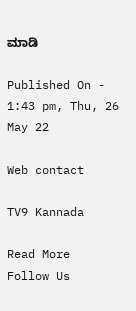ಮಾಡಿ

Published On - 1:43 pm, Thu, 26 May 22

Web contact

TV9 Kannada

Read More
Follow Us